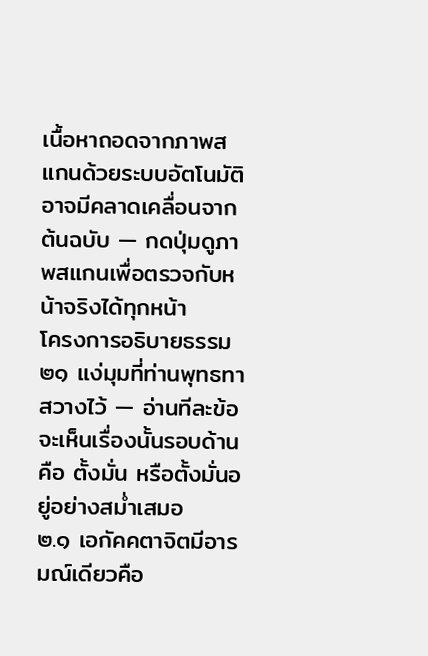เนื้อหาถอดจากภาพสแกนด้วยระบบอัตโนมัติ อาจมีคลาดเคลื่อนจากต้นฉบับ — กดปุ่มดูภาพสแกนเพื่อตรวจกับหน้าจริงได้ทุกหน้า
โครงการอธิบายธรรม ๒๑ แง่มุมที่ท่านพุทธทาสวางไว้ — อ่านทีละข้อจะเห็นเรื่องนั้นรอบด้าน
คือ ตั้งมั่น หรือตั้งมั่นอยู่อย่างสม่ำเสมอ
๒.๑ เอกัคคตาจิตมีอารมณ์เดียวคือ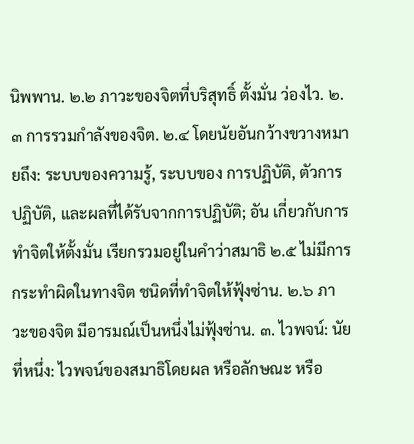นิพพาน. ๒.๒ ภาวะของจิตที่บริสุทธิ์ ตั้งมั่น ว่องไว. ๒.๓ การรวมกำลังของจิต. ๒.๔ โดยนัยอันกว้างขวางหมายถึง: ระบบของความรู้, ระบบของ การปฏิบัติ, ตัวการปฏิบัติ, และผลที่ได้รับจากการปฏิบัติ; อัน เกี่ยวกับการทำจิตให้ตั้งมั่น เรียกรวมอยู่ในคำว่าสมาธิ ๒.๕ ไม่มีการกระทำผิดในทางจิต ชนิดที่ทำจิตให้ฟุ้งซ่าน. ๒.๖ ภาวะของจิต มีอารมณ์เป็นหนึ่งไม่ฟุ้งซ่าน. ๓. ไวพจน์: นัยที่หนึ่ง: ไวพจน์ของสมาธิโดยผล หรือลักษณะ หรือ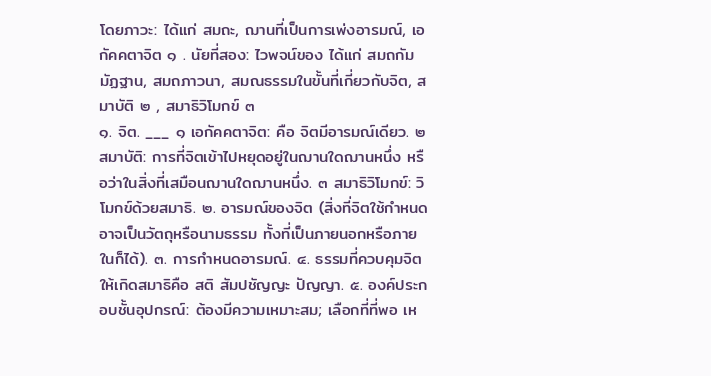โดยภาวะ: ได้แก่ สมถะ, ฌานที่เป็นการเพ่งอารมณ์, เอกัคคตาจิต ๑ . นัยที่สอง: ไวพจน์ของ ได้แก่ สมถกัมมัฏฐาน, สมถภาวนา, สมณธรรมในขั้นที่เกี่ยวกับจิต, สมาบัติ ๒ , สมาธิวิโมกข์ ๓
๑. จิต. ___ ๑ เอกัคคตาจิต: คือ จิตมีอารมณ์เดียว. ๒ สมาบัติ: การที่จิตเข้าไปหยุดอยู่ในฌานใดฌานหนึ่ง หรือว่าในสิ่งที่เสมือนฌานใดฌานหนึ่ง. ๓ สมาธิวิโมกข์: วิโมกข์ด้วยสมาธิ. ๒. อารมณ์ของจิต (สิ่งที่จิตใช้กำหนด อาจเป็นวัตถุหรือนามธรรม ทั้งที่เป็นภายนอกหรือภายในก็ได้). ๓. การกำหนดอารมณ์. ๔. ธรรมที่ควบคุมจิตให้เกิดสมาธิคือ สติ สัมปชัญญะ ปัญญา. ๕. องค์ประกอบชั้นอุปกรณ์: ต้องมีความเหมาะสม; เลือกที่ที่พอ เห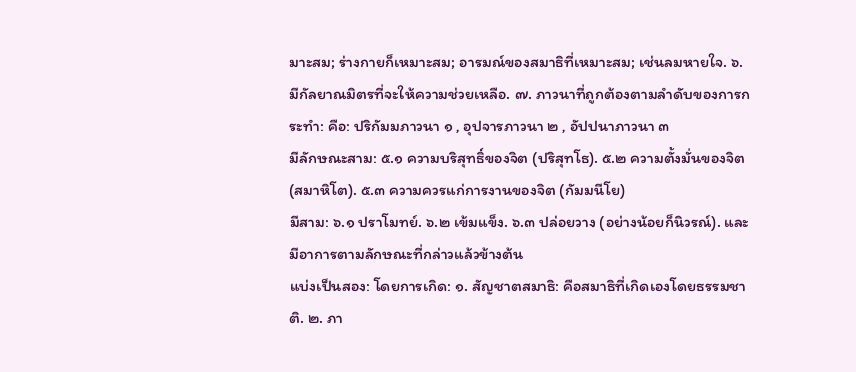มาะสม; ร่างกายก็เหมาะสม; อารมณ์ของสมาธิที่เหมาะสม; เช่นลมหายใจ. ๖. มีกัลยาณมิตรที่จะให้ความช่วยเหลือ. ๗. ภาวนาที่ถูกต้องตามลำดับของการกระทำ: คือ: ปริกัมมภาวนา ๑ , อุปจารภาวนา ๒ , อัปปนาภาวนา ๓
มีลักษณะสาม: ๕.๑ ความบริสุทธิ์ของจิต (ปริสุทโธ). ๕.๒ ความตั้งมั่นของจิต (สมาหิโต). ๕.๓ ความควรแก่การงานของจิต (กัมมนีโย)
มีสาม: ๖.๑ ปราโมทย์. ๖.๒ เข้มแข็ง. ๖.๓ ปล่อยวาง (อย่างน้อยก็นิวรณ์). และมีอาการตามลักษณะที่กล่าวแล้วข้างต้น
แบ่งเป็นสอง: โดยการเกิด: ๑. สัญชาตสมาธิ: คือสมาธิที่เกิดเองโดยธรรมชาติ. ๒. ภา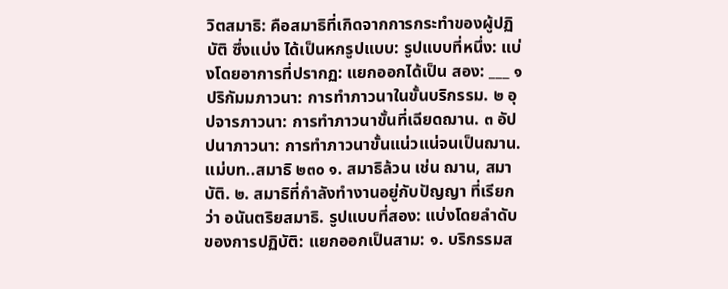วิตสมาธิ: คือสมาธิที่เกิดจากการกระทำของผู้ปฏิบัติ ซึ่งแบ่ง ได้เป็นหกรูปแบบ: รูปแบบที่หนึ่ง: แบ่งโดยอาการที่ปรากฏ: แยกออกได้เป็น สอง: ___ ๑ ปริกัมมภาวนา: การทำภาวนาในขั้นบริกรรม. ๒ อุปจารภาวนา: การทำภาวนาขั้นที่เฉียดฌาน. ๓ อัปปนาภาวนา: การทำภาวนาขั้นแน่วแน่จนเป็นฌาน. แม่บท..สมาธิ ๒๓๐ ๑. สมาธิล้วน เช่น ฌาน, สมาบัติ. ๒. สมาธิที่กำลังทำงานอยู่กับปัญญา ที่เรียกว่า อนันตริยสมาธิ. รูปแบบที่สอง: แบ่งโดยลำดับของการปฏิบัติ: แยกออกเป็นสาม: ๑. บริกรรมส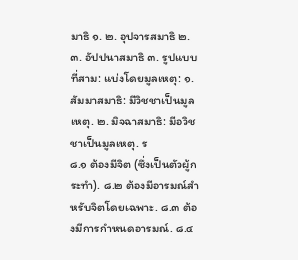มาธิ ๑. ๒. อุปจารสมาธิ ๒. ๓. อัปปนาสมาธิ ๓. รูปแบบที่สาม: แบ่งโดยมูลเหตุ: ๑. สัมมาสมาธิ: มีวิชชาเป็นมูลเหตุ. ๒. มิจฉาสมาธิ: มีอวิชชาเป็นมูลเหตุ. ร
๘.๑ ต้องมีจิต (ซึ่งเป็นตัวผู้กระทำ). ๘.๒ ต้องมีอารมณ์สำหรับจิตโดยเฉพาะ. ๘.๓ ต้องมีการกำหนดอารมณ์. ๘.๔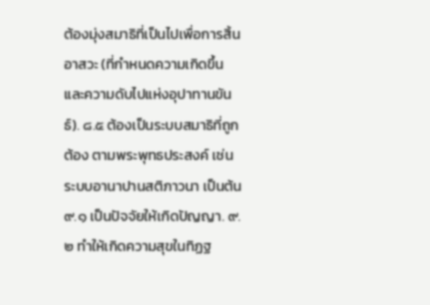ต้องมุ่งสมาธิที่เป็นไปเพื่อการสิ้นอาสวะ (ที่กำหนดความเกิดขึ้นและความดับไปแห่งอุปาทานขันธ์). ๘.๕ ต้องเป็นระบบสมาธิที่ถูกต้อง ตามพระพุทธประสงค์ เช่น ระบบอานาปานสติภาวนา เป็นต้น
๙.๑ เป็นปัจจัยให้เกิดปัญญา. ๙.๒ ทำให้เกิดความสุขในทิฏฐ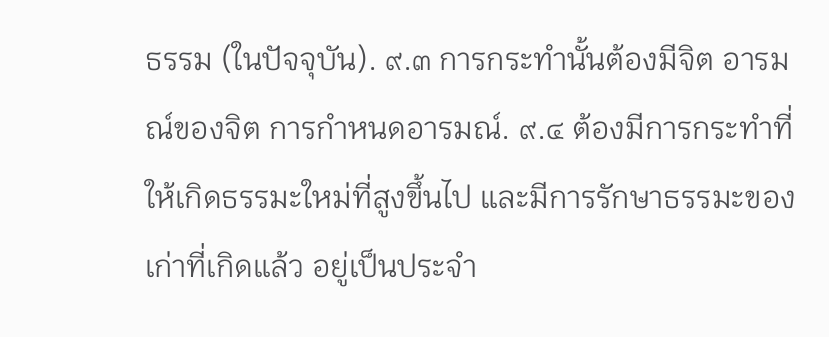ธรรม (ในปัจจุบัน). ๙.๓ การกระทำนั้นต้องมีจิต อารมณ์ของจิต การกำหนดอารมณ์. ๙.๔ ต้องมีการกระทำที่ให้เกิดธรรมะใหม่ที่สูงขึ้นไป และมีการรักษาธรรมะของเก่าที่เกิดแล้ว อยู่เป็นประจำ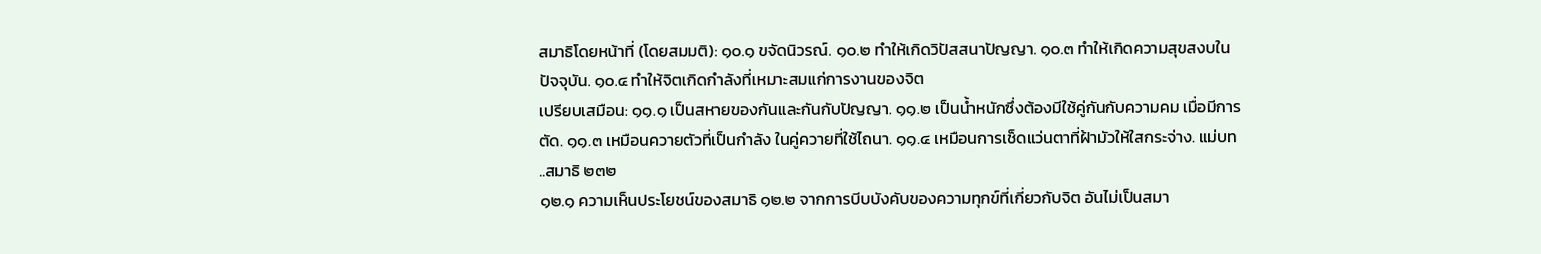สมาธิโดยหน้าที่ (โดยสมมติ): ๑๐.๑ ขจัดนิวรณ์. ๑๐.๒ ทำให้เกิดวิปัสสนาปัญญา. ๑๐.๓ ทำให้เกิดความสุขสงบในปัจจุบัน. ๑๐.๔ ทำให้จิตเกิดกำลังที่เหมาะสมแก่การงานของจิต
เปรียบเสมือน: ๑๑.๑ เป็นสหายของกันและกันกับปัญญา. ๑๑.๒ เป็นน้ำหนักซึ่งต้องมีใช้คู่กันกับความคม เมื่อมีการตัด. ๑๑.๓ เหมือนควายตัวที่เป็นกำลัง ในคู่ควายที่ใช้ไถนา. ๑๑.๔ เหมือนการเช็ดแว่นตาที่ฝ้ามัวให้ใสกระจ่าง. แม่บท ..สมาธิ ๒๓๒
๑๒.๑ ความเห็นประโยชน์ของสมาธิ ๑๒.๒ จากการบีบบังคับของความทุกข์ที่เกี่ยวกับจิต อันไม่เป็นสมา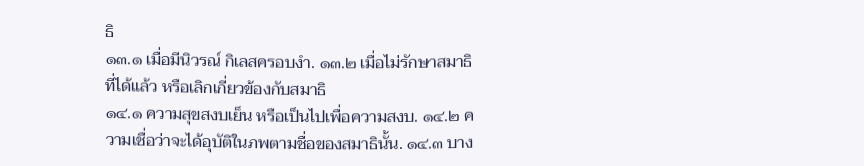ธิ
๑๓.๑ เมื่อมีนิวรณ์ กิเลสครอบงำ. ๑๓.๒ เมื่อไม่รักษาสมาธิที่ได้แล้ว หรือเลิกเกี่ยวข้องกับสมาธิ
๑๔.๑ ความสุขสงบเย็น หรือเป็นไปเพื่อความสงบ. ๑๔.๒ ความเชื่อว่าจะได้อุบัติในภพตามชื่อของสมาธินั้น. ๑๔.๓ บาง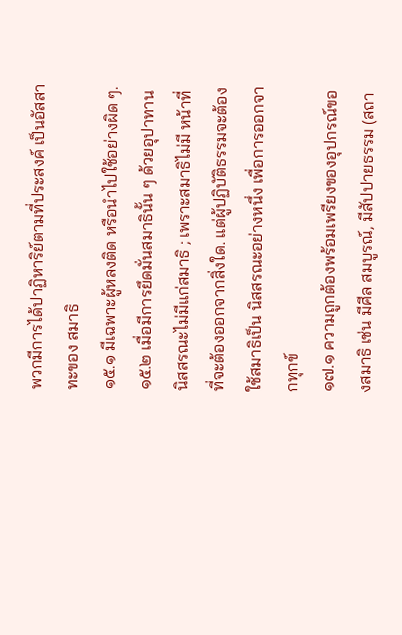พวกมีการได้ปาฏิหาริย์ตามที่ประสงค์ เป็นอัสสาทะของ สมาธิ
๑๕.๑ มีเฉพาะผู้หลงติด หรือนำไปใช้อย่างผิด ๆ. ๑๕.๒ เมื่อมีการยึดมั่นสมาธินั้น ๆ ด้วยอุปาทาน
นิสสรณะไม่มีแก่สมาธิ ; เพราะสมาธิไม่มี หน้าที่ที่จะต้องออกจากสิ่งใด. แต่ผู้ปฏิบัติธรรมจะต้องใช้สมาธิเป็น นิสสรณะอย่างหนึ่ง เพื่อการออกจากทุกข์
๑๗.๑ ความถูกต้องพร้อมเพรียงของอุปกรณ์ของสมาธิ เช่น มีศีล สมบูรณ์, มีสัปปายธรรม (สถา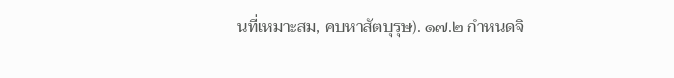นที่เหมาะสม, คบหาสัตบุรุษ). ๑๗.๒ กำหนดจิ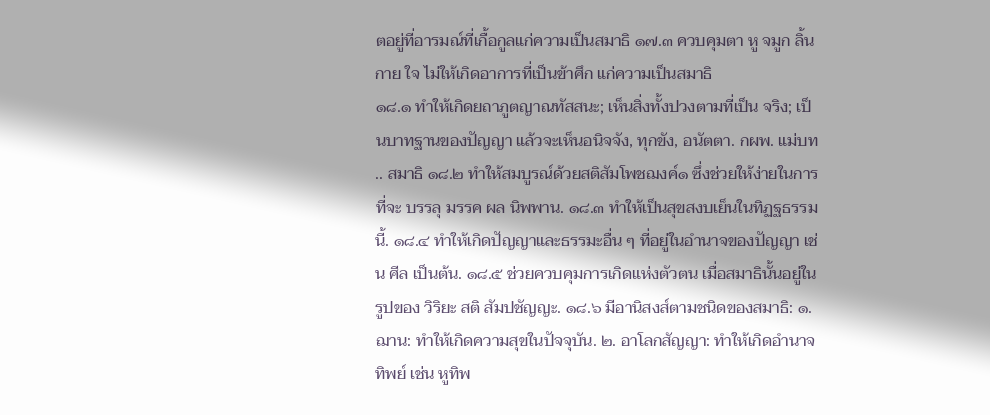ตอยู่ที่อารมณ์ที่เกื้อกูลแก่ความเป็นสมาธิ ๑๗.๓ ควบคุมตา หู จมูก ลิ้น กาย ใจ ไม่ให้เกิดอาการที่เป็นข้าศึก แก่ความเป็นสมาธิ
๑๘.๑ ทำให้เกิดยถาภูตญาณทัสสนะ; เห็นสิ่งทั้งปวงตามที่เป็น จริง; เป็นบาทฐานของปัญญา แล้วจะเห็นอนิจจัง, ทุกขัง, อนัตตา. กผพ. แม่บท .. สมาธิ ๑๘.๒ ทำให้สมบูรณ์ด้วยสติสัมโพชฌงค์๑ ซึ่งช่วยให้ง่ายในการที่จะ บรรลุ มรรค ผล นิพพาน. ๑๘.๓ ทำให้เป็นสุขสงบเย็นในทิฏฐธรรมนี้. ๑๘.๔ ทำให้เกิดปัญญาและธรรมะอื่น ๆ ที่อยู่ในอำนาจของปัญญา เช่น ศีล เป็นต้น. ๑๘.๕ ช่วยควบคุมการเกิดแห่งตัวตน เมื่อสมาธินั้นอยู่ในรูปของ วิริยะ สติ สัมปชัญญะ. ๑๘.๖ มีอานิสงส์ตามชนิดของสมาธิ: ๑. ฌาน: ทำให้เกิดความสุขในปัจจุบัน. ๒. อาโลกสัญญา: ทำให้เกิดอำนาจทิพย์ เช่น หูทิพ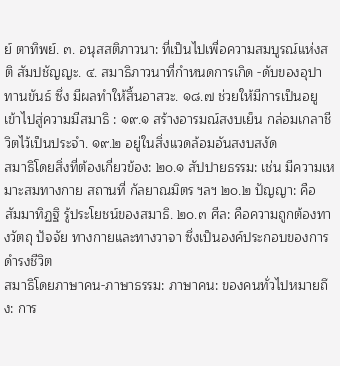ย์ ตาทิพย์. ๓. อนุสสติภาวนา: ที่เป็นไปเพื่อความสมบูรณ์แห่งสติ สัมปชัญญะ. ๔. สมาธิภาวนาที่กำหนดการเกิด -ดับของอุปาทานขันธ์ ซึ่ง มีผลทำให้สิ้นอาสวะ. ๑๘.๗ ช่วยให้มีการเป็นอยู
เข้าไปสู่ความมีสมาธิ : ๑๙.๑ สร้างอารมณ์สงบเย็น กล่อมเกลาชีวิตไว้เป็นประจำ. ๑๙.๒ อยู่ในสิ่งแวดล้อมอันสงบสงัด
สมาธิโดยสิ่งที่ต้องเกี่ยวข้อง: ๒๐.๑ สัปปายธรรม: เช่น มีความเหมาะสมทางกาย สถานที่ กัลยาณมิตร ฯลฯ ๒๐.๒ ปัญญา: คือ สัมมาทิฏฐิ รู้ประโยชน์ของสมาธิ. ๒๐.๓ ศีล: คือความถูกต้องทางวัตถุ ปัจจัย ทางกายและทางวาจา ซึ่งเป็นองค์ประกอบของการดำรงชีวิต
สมาธิโดยภาษาคน-ภาษาธรรม: ภาษาคน: ของคนทั่วไปหมายถึง: การ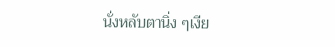นั่งหลับตานิ่ง ๆเงีย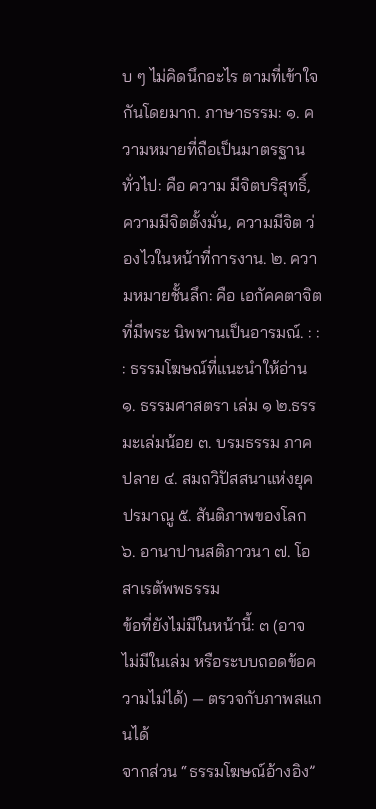บ ๆ ไม่คิดนึกอะไร ตามที่เข้าใจกันโดยมาก. ภาษาธรรม: ๑. ความหมายที่ถือเป็นมาตรฐานทั่วไป: คือ ความ มีจิตบริสุทธิ์, ความมีจิตตั้งมั่น, ความมีจิต ว่องไวในหน้าที่การงาน. ๒. ความหมายชั้นลึก: คือ เอกัคคตาจิตที่มีพระ นิพพานเป็นอารมณ์. : : : ธรรมโฆษณ์ที่แนะนำให้อ่าน ๑. ธรรมศาสตรา เล่ม ๑ ๒.ธรรมะเล่มน้อย ๓. บรมธรรม ภาคปลาย ๔. สมถวิปัสสนาแห่งยุคปรมาณู ๕. สันติภาพของโลก ๖. อานาปานสติภาวนา ๗. โอสาเรตัพพธรรม
ข้อที่ยังไม่มีในหน้านี้: ๓ (อาจไม่มีในเล่ม หรือระบบถอดข้อความไม่ได้) — ตรวจกับภาพสแกนได้
จากส่วน “ธรรมโฆษณ์อ้างอิง”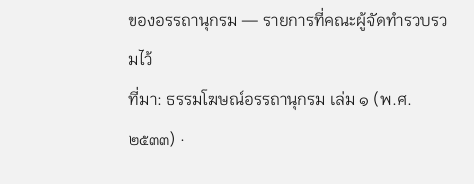ของอรรถานุกรม — รายการที่คณะผู้จัดทำรวบรวมไว้
ที่มา: ธรรมโฆษณ์อรรถานุกรม เล่ม ๑ (พ.ศ. ๒๕๓๓) ·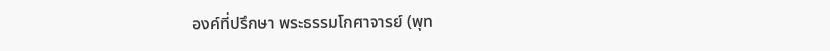องค์ที่ปรึกษา พระธรรมโกศาจารย์ (พุท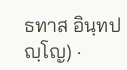ธทาส อินฺทปญฺโญ) ·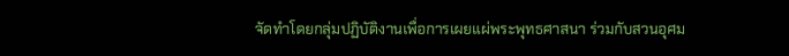จัดทำโดยกลุ่มปฏิบัติงานเพื่อการเผยแผ่พระพุทธศาสนา ร่วมกับสวนอุศม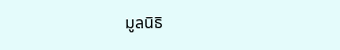มูลนิธิ